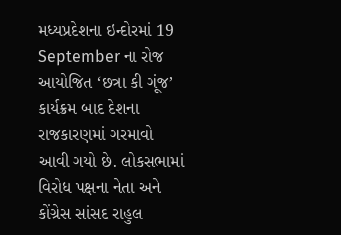મધ્યપ્રદેશના ઇન્દોરમાં 19 September ના રોજ આયોજિત ‘છત્રા કી ગૂંજ’ કાર્યક્રમ બાદ દેશના રાજકારણમાં ગરમાવો આવી ગયો છે. લોકસભામાં વિરોધ પક્ષના નેતા અને કોંગ્રેસ સાંસદ રાહુલ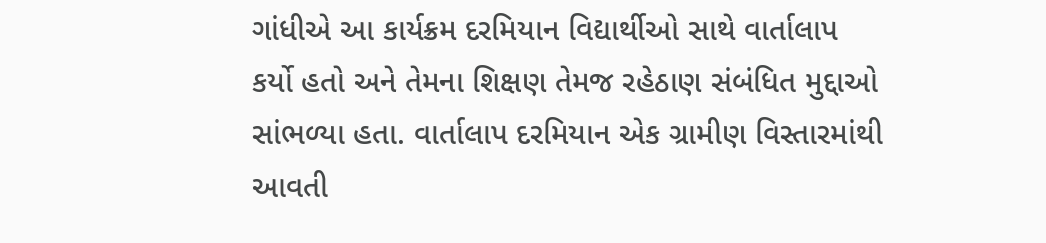ગાંધીએ આ કાર્યક્રમ દરમિયાન વિદ્યાર્થીઓ સાથે વાર્તાલાપ કર્યો હતો અને તેમના શિક્ષણ તેમજ રહેઠાણ સંબંધિત મુદ્દાઓ સાંભળ્યા હતા. વાર્તાલાપ દરમિયાન એક ગ્રામીણ વિસ્તારમાંથી આવતી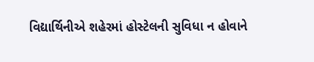વિદ્યાર્થિનીએ શહેરમાં હોસ્ટેલની સુવિધા ન હોવાને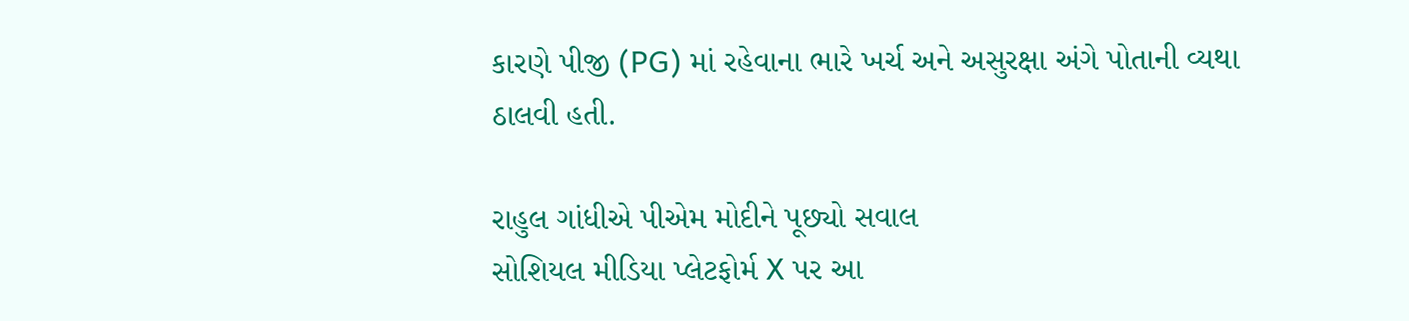કારણે પીજી (PG) માં રહેવાના ભારે ખર્ચ અને અસુરક્ષા અંગે પોતાની વ્યથા ઠાલવી હતી.

રાહુલ ગાંધીએ પીએમ મોદીને પૂછ્યો સવાલ
સોશિયલ મીડિયા પ્લેટફોર્મ X પર આ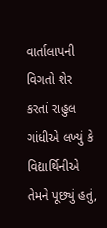વાર્તાલાપની વિગતો શેર કરતાં રાહુલ ગાંધીએ લખ્યું કે વિદ્યાર્થિનીએ તેમને પૂછ્યું હતું,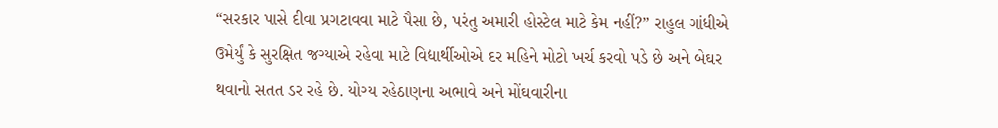“સરકાર પાસે દીવા પ્રગટાવવા માટે પૈસા છે, પરંતુ અમારી હોસ્ટેલ માટે કેમ નહીં?” રાહુલ ગાંધીએ ઉમેર્યું કે સુરક્ષિત જગ્યાએ રહેવા માટે વિદ્યાર્થીઓએ દર મહિને મોટો ખર્ચ કરવો પડે છે અને બેઘર થવાનો સતત ડર રહે છે. યોગ્ય રહેઠાણના અભાવે અને મોંઘવારીના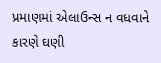પ્રમાણમાં એલાઉન્સ ન વધવાને કારણે ઘણી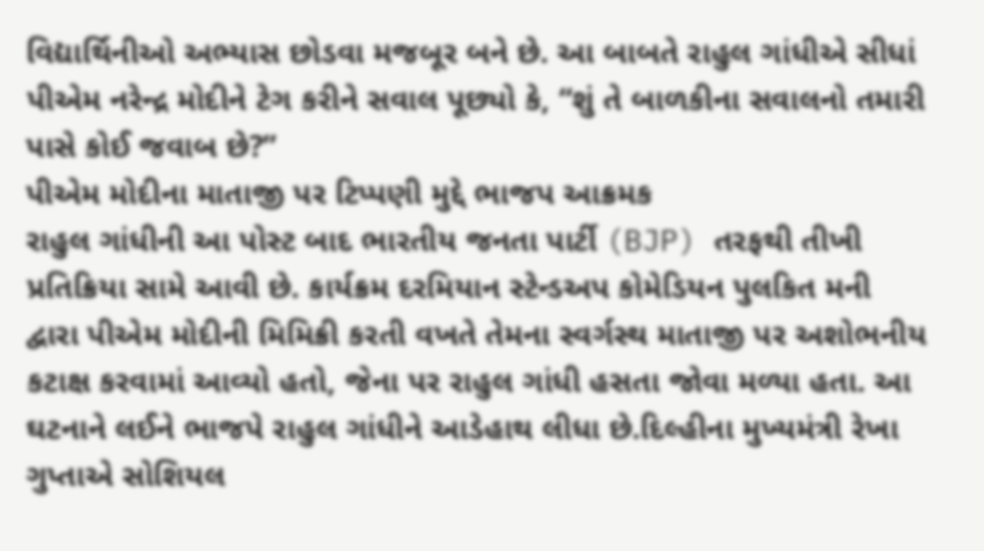વિદ્યાર્થિનીઓ અભ્યાસ છોડવા મજબૂર બને છે. આ બાબતે રાહુલ ગાંધીએ સીધાં પીએમ નરેન્દ્ર મોદીને ટેગ કરીને સવાલ પૂછ્યો કે, “શું તે બાળકીના સવાલનો તમારી પાસે કોઈ જવાબ છે?”
પીએમ મોદીના માતાજી પર ટિપ્પણી મુદ્દે ભાજપ આક્રમક
રાહુલ ગાંધીની આ પોસ્ટ બાદ ભારતીય જનતા પાર્ટી (BJP) તરફથી તીખી પ્રતિક્રિયા સામે આવી છે. કાર્યક્રમ દરમિયાન સ્ટેન્ડઅપ કોમેડિયન પુલકિત મની દ્વારા પીએમ મોદીની મિમિક્રી કરતી વખતે તેમના સ્વર્ગસ્થ માતાજી પર અશોભનીય કટાક્ષ કરવામાં આવ્યો હતો, જેના પર રાહુલ ગાંધી હસતા જોવા મળ્યા હતા. આ ઘટનાને લઈને ભાજપે રાહુલ ગાંધીને આડેહાથ લીધા છે.દિલ્હીના મુખ્યમંત્રી રેખા ગુપ્તાએ સોશિયલ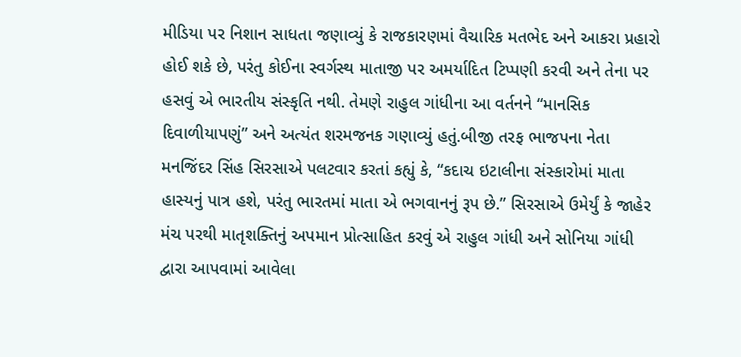મીડિયા પર નિશાન સાધતા જણાવ્યું કે રાજકારણમાં વૈચારિક મતભેદ અને આકરા પ્રહારો હોઈ શકે છે, પરંતુ કોઈના સ્વર્ગસ્થ માતાજી પર અમર્યાદિત ટિપ્પણી કરવી અને તેના પર હસવું એ ભારતીય સંસ્કૃતિ નથી. તેમણે રાહુલ ગાંધીના આ વર્તનને “માનસિક દિવાળીયાપણું” અને અત્યંત શરમજનક ગણાવ્યું હતું.બીજી તરફ ભાજપના નેતા મનજિંદર સિંહ સિરસાએ પલટવાર કરતાં કહ્યું કે, “કદાચ ઇટાલીના સંસ્કારોમાં માતા હાસ્યનું પાત્ર હશે, પરંતુ ભારતમાં માતા એ ભગવાનનું રૂપ છે.” સિરસાએ ઉમેર્યું કે જાહેર મંચ પરથી માતૃશક્તિનું અપમાન પ્રોત્સાહિત કરવું એ રાહુલ ગાંધી અને સોનિયા ગાંધી દ્વારા આપવામાં આવેલા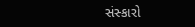સંસ્કારો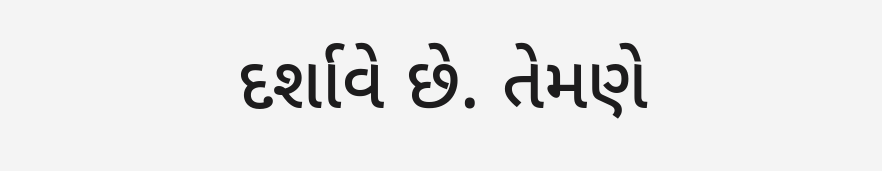દર્શાવે છે. તેમણે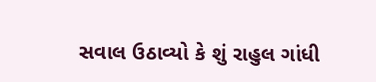સવાલ ઉઠાવ્યો કે શું રાહુલ ગાંધી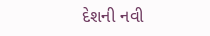દેશની નવી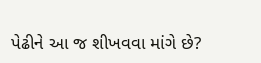પેઢીને આ જ શીખવવા માંગે છે?